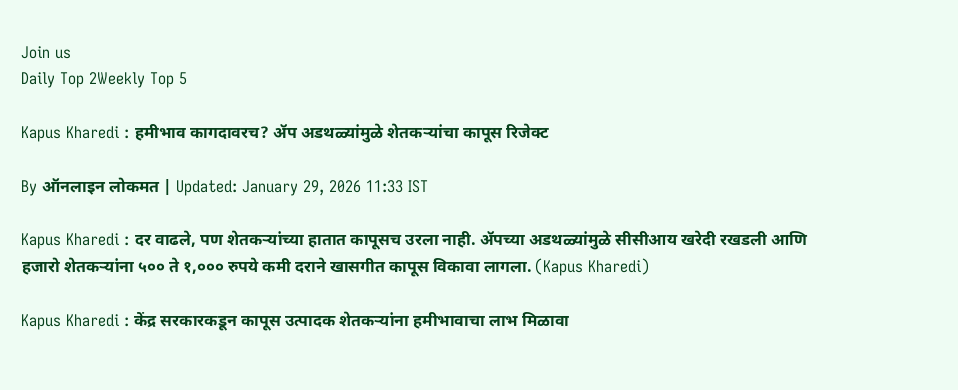Join us
Daily Top 2Weekly Top 5

Kapus Kharedi : हमीभाव कागदावरच? ॲप अडथळ्यांमुळे शेतकऱ्यांचा कापूस रिजेक्ट

By ऑनलाइन लोकमत | Updated: January 29, 2026 11:33 IST

Kapus Kharedi : दर वाढले, पण शेतकऱ्यांच्या हातात कापूसच उरला नाही. ॲपच्या अडथळ्यांमुळे सीसीआय खरेदी रखडली आणि हजारो शेतकऱ्यांना ५०० ते १,००० रुपये कमी दराने खासगीत कापूस विकावा लागला. (Kapus Kharedi)

Kapus Kharedi : केंद्र सरकारकडून कापूस उत्पादक शेतकऱ्यांना हमीभावाचा लाभ मिळावा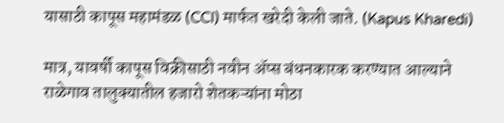यासाठी कापूस महामंडळ (CCI) मार्फत खरेदी केली जाते. (Kapus Kharedi)

मात्र, यावर्षी कापूस विक्रीसाठी नवीन ॲप्स बंधनकारक करण्यात आल्याने राळेगाव तालुक्यातील हजारो शेतकऱ्यांना मोठा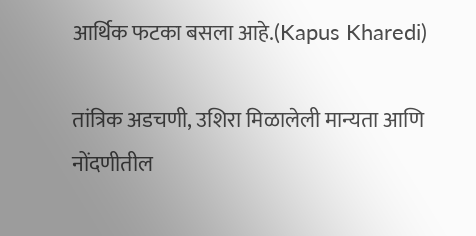आर्थिक फटका बसला आहे.(Kapus Kharedi)

तांत्रिक अडचणी, उशिरा मिळालेली मान्यता आणि नोंदणीतील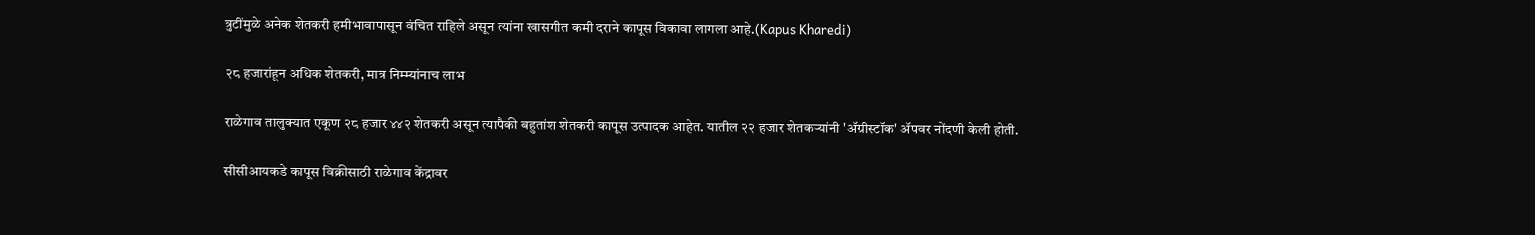त्रुटींमुळे अनेक शेतकरी हमीभावापासून वंचित राहिले असून त्यांना खासगीत कमी दराने कापूस विकावा लागला आहे.(Kapus Kharedi)

२८ हजारांहून अधिक शेतकरी, मात्र निम्म्यांनाच लाभ

राळेगाव तालुक्यात एकूण २८ हजार ४४२ शेतकरी असून त्यापैकी बहुतांश शेतकरी कापूस उत्पादक आहेत. यातील २२ हजार शेतकऱ्यांनी 'ॲग्रीस्टॉक' ॲपवर नोंदणी केली होती.

सीसीआयकडे कापूस विक्रीसाठी राळेगाव केंद्रावर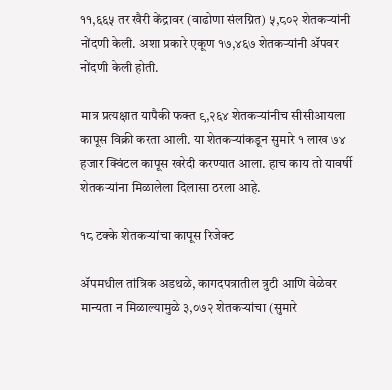११,६६५ तर खैरी केंद्रावर (वाढोणा संलग्नित) ५,८०२ शेतकऱ्यांनी नोंदणी केली. अशा प्रकारे एकूण १७,४६७ शेतकऱ्यांनी ॲपवर नोंदणी केली होती.

मात्र प्रत्यक्षात यापैकी फक्त ९,२६४ शेतकऱ्यांनीच सीसीआयला कापूस विक्री करता आली. या शेतकऱ्यांकडून सुमारे १ लाख ७४ हजार क्विंटल कापूस खरेदी करण्यात आला. हाच काय तो यावर्षी शेतकऱ्यांना मिळालेला दिलासा ठरला आहे.

१८ टक्के शेतकऱ्यांचा कापूस रिजेक्ट

ॲपमधील तांत्रिक अडथळे, कागदपत्रातील त्रुटी आणि वेळेवर मान्यता न मिळाल्यामुळे ३,०७२ शेतकऱ्यांचा (सुमारे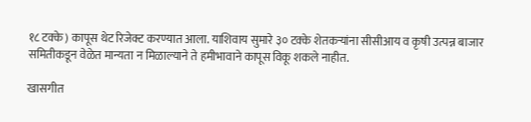१८ टक्के) कापूस थेट रिजेक्ट करण्यात आला. याशिवाय सुमारे ३० टक्के शेतकऱ्यांना सीसीआय व कृषी उत्पन्न बाजार समितीकडून वेळेत मान्यता न मिळाल्याने ते हमीभावाने कापूस विकू शकले नाहीत.

खासगीत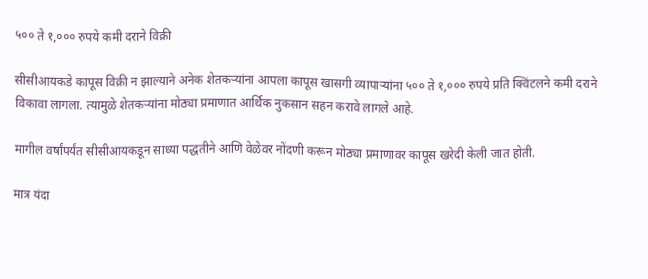५०० ते १,००० रुपये कमी दराने विक्री

सीसीआयकडे कापूस विक्री न झाल्याने अनेक शेतकऱ्यांना आपला कापूस खासगी व्यापाऱ्यांना ५०० ते १,००० रुपये प्रति क्विंटलने कमी दराने विकावा लागला. त्यामुळे शेतकऱ्यांना मोठ्या प्रमाणात आर्थिक नुकसान सहन करावे लागले आहे.

मागील वर्षांपर्यंत सीसीआयकडून साध्या पद्धतीने आणि वेळेवर नोंदणी करून मोठ्या प्रमाणावर कापूस खरेदी केली जात होती.

मात्र यंदा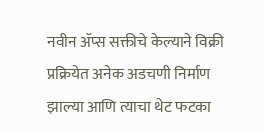नवीन ॲप्स सक्तीचे केल्याने विक्री प्रक्रियेत अनेक अडचणी निर्माण झाल्या आणि त्याचा थेट फटका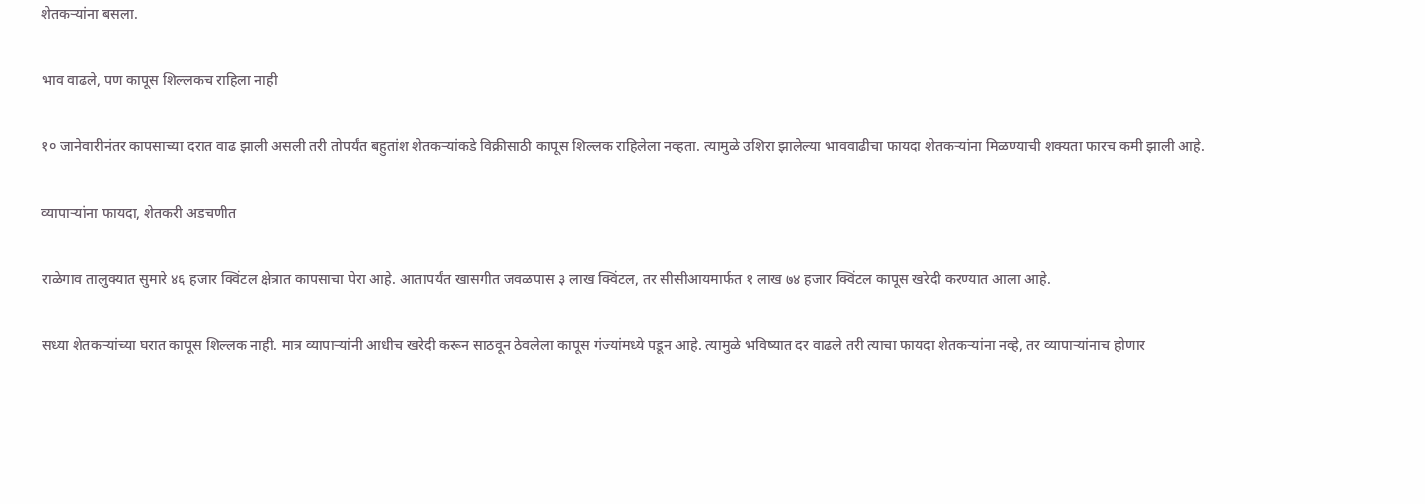शेतकऱ्यांना बसला.

भाव वाढले, पण कापूस शिल्लकच राहिला नाही

१० जानेवारीनंतर कापसाच्या दरात वाढ झाली असली तरी तोपर्यंत बहुतांश शेतकऱ्यांकडे विक्रीसाठी कापूस शिल्लक राहिलेला नव्हता. त्यामुळे उशिरा झालेल्या भाववाढीचा फायदा शेतकऱ्यांना मिळण्याची शक्यता फारच कमी झाली आहे.

व्यापाऱ्यांना फायदा, शेतकरी अडचणीत

राळेगाव तालुक्यात सुमारे ४६ हजार क्विंटल क्षेत्रात कापसाचा पेरा आहे. आतापर्यंत खासगीत जवळपास ३ लाख क्विंटल, तर सीसीआयमार्फत १ लाख ७४ हजार क्विंटल कापूस खरेदी करण्यात आला आहे.

सध्या शेतकऱ्यांच्या घरात कापूस शिल्लक नाही. मात्र व्यापाऱ्यांनी आधीच खरेदी करून साठवून ठेवलेला कापूस गंज्यांमध्ये पडून आहे. त्यामुळे भविष्यात दर वाढले तरी त्याचा फायदा शेतकऱ्यांना नव्हे, तर व्यापाऱ्यांनाच होणार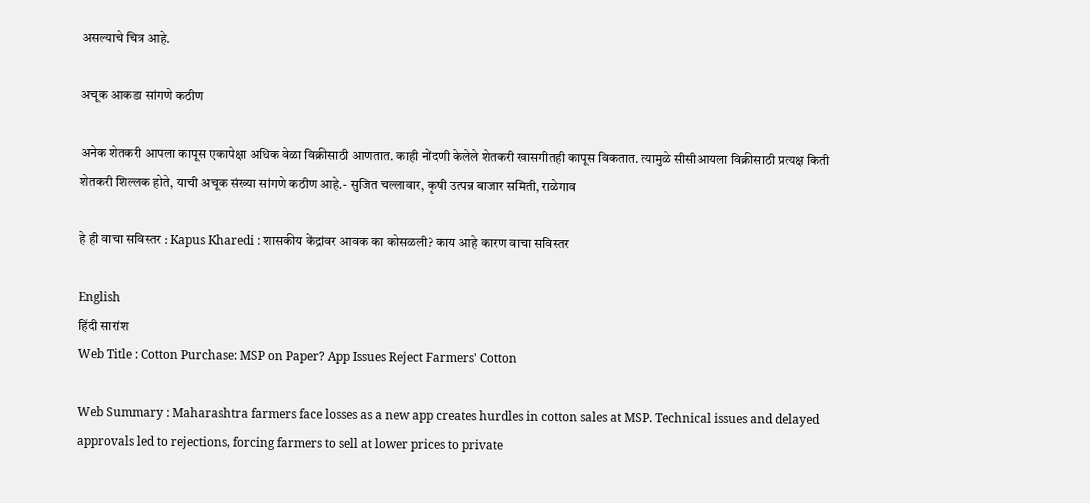असल्याचे चित्र आहे.

अचूक आकडा सांगणे कठीण

अनेक शेतकरी आपला कापूस एकापेक्षा अधिक वेळा विक्रीसाठी आणतात. काही नोंदणी केलेले शेतकरी खासगीतही कापूस विकतात. त्यामुळे सीसीआयला विक्रीसाठी प्रत्यक्ष किती शेतकरी शिल्लक होते, याची अचूक संख्या सांगणे कठीण आहे.- सुजित चल्लावार, कृषी उत्पन्न बाजार समिती, राळेगाव

हे ही वाचा सविस्तर : Kapus Kharedi : शासकीय केंद्रांवर आवक का कोसळली? काय आहे कारण वाचा सविस्तर

English
हिंदी सारांश
Web Title : Cotton Purchase: MSP on Paper? App Issues Reject Farmers' Cotton

Web Summary : Maharashtra farmers face losses as a new app creates hurdles in cotton sales at MSP. Technical issues and delayed approvals led to rejections, forcing farmers to sell at lower prices to private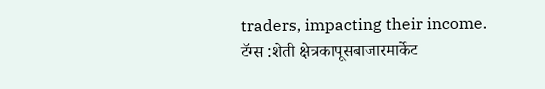traders, impacting their income.
टॅग्स :शेती क्षेत्रकापूसबाजारमार्केट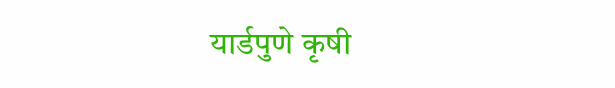यार्डपुणे कृषी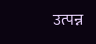उत्पन्न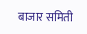बाजार समिती